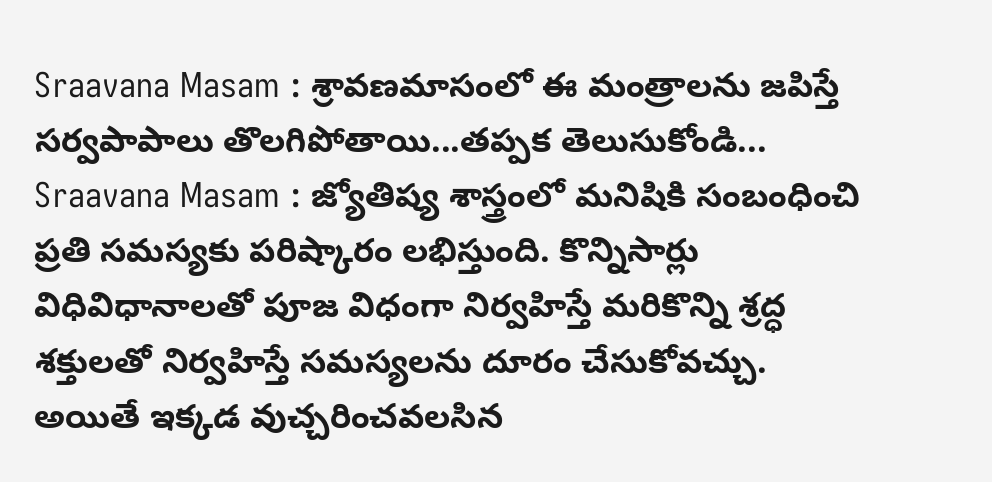Sraavana Masam : శ్రావణమాసంలో ఈ మంత్రాలను జపిస్తే సర్వపాపాలు తొలగిపోతాయి...తప్పక తెలుసుకోండి...
Sraavana Masam : జ్యోతిష్య శాస్త్రంలో మనిషికి సంబంధించి ప్రతి సమస్యకు పరిష్కారం లభిస్తుంది. కొన్నిసార్లు విధివిధానాలతో పూజ విధంగా నిర్వహిస్తే మరికొన్ని శ్రద్ధ శక్తులతో నిర్వహిస్తే సమస్యలను దూరం చేసుకోవచ్చు. అయితే ఇక్కడ వుచ్చరించవలసిన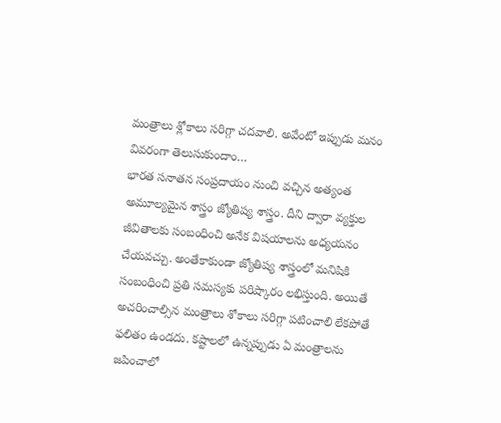మంత్రాలు శ్లోకాలు సరిగ్గా చదవాలి. అవేంటో ఇప్పుడు మనం వివరంగా తెలుసుకుందాం…
భారత సనాతన సంప్రదాయం నుంచి వచ్చిన అత్యంత అమూల్యమైన శాస్త్రం జ్యోతిష్య శాస్త్రం. దీని ద్వారా వ్యక్తుల జీవితాలకు సంబంధించి అనేక విషయాలను అధ్యయనం చేయవచ్చు. అంతేకాకుండా జ్యోతిష్య శాస్త్రంలో మనిషికి సంబంధించి ప్రతి సమస్యకు పరిష్కారం లభిస్తుంది. అయితే అచరించాల్సిన మంత్రాలు శోకాలు సరిగ్గా పటించాలి లేకపోతే ఫలితం ఉండదు. కష్టాలలో ఉన్నప్పుడు ఏ మంత్రాలను జపించాలో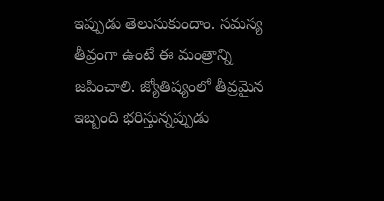ఇప్పుడు తెలుసుకుందాం. సమస్య తీవ్రంగా ఉంటే ఈ మంత్రాన్ని జపించాలి. జ్యోతిష్యంలో తీవ్రమైన ఇబ్బంది భరిస్తున్నప్పుడు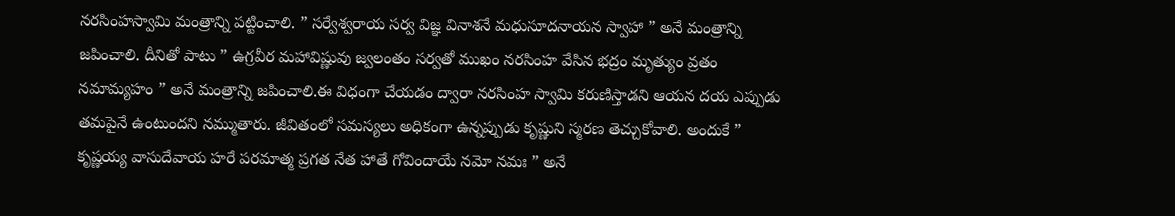నరసింహస్వామి మంత్రాన్ని పట్టించాలి. ” సర్వేశ్వరాయ సర్వ విజ్ఞ వినాశనే మధుసూదనాయన స్వాహా ” అనే మంత్రాన్ని జపించాలి. దీనితో పాటు ” ఉగ్రవీర మహావిష్ణువు జ్వలంతం సర్వతో ముఖం నరసింహ వేసిన భద్రం మృత్యుం వ్రతం నమామ్యహం ” అనే మంత్రాన్ని జపించాలి.ఈ విధంగా చేయడం ద్వారా నరసింహ స్వామి కరుణిస్తాడని ఆయన దయ ఎప్పుడు తమపైనే ఉంటుందని నమ్ముతారు. జీవితంలో సమస్యలు అధికంగా ఉన్నప్పుడు కృష్ణుని స్మరణ తెచ్చుకోవాలి. అందుకే ” కృష్ణయ్య వాసుదేవాయ హరే పరమాత్మ ప్రగత నేత హాతే గోవిందాయే నమో నమః ” అనే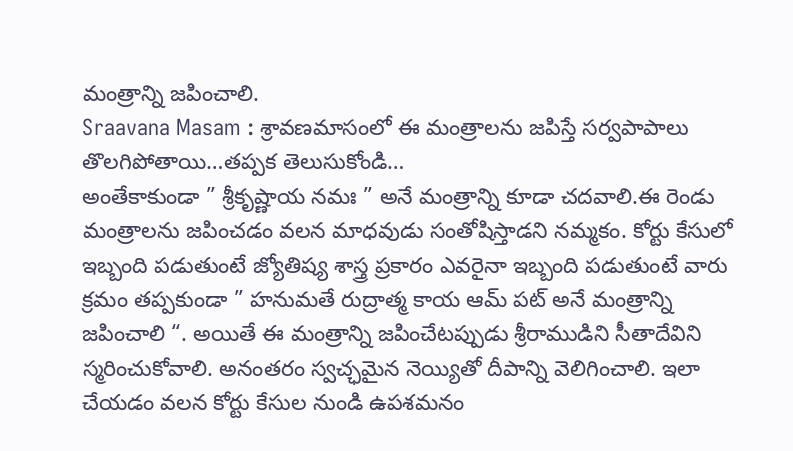మంత్రాన్ని జపించాలి.
Sraavana Masam : శ్రావణమాసంలో ఈ మంత్రాలను జపిస్తే సర్వపాపాలు తొలగిపోతాయి…తప్పక తెలుసుకోండి…
అంతేకాకుండా ” శ్రీకృష్ణాయ నమః ” అనే మంత్రాన్ని కూడా చదవాలి.ఈ రెండు మంత్రాలను జపించడం వలన మాధవుడు సంతోషిస్తాడని నమ్మకం. కోర్టు కేసులో ఇబ్బంది పడుతుంటే జ్యోతిష్య శాస్త్ర ప్రకారం ఎవరైనా ఇబ్బంది పడుతుంటే వారు క్రమం తప్పకుండా ” హనుమతే రుద్రాత్మ కాయ ఆమ్ పట్ అనే మంత్రాన్ని జపించాలి “. అయితే ఈ మంత్రాన్ని జపించేటప్పుడు శ్రీరాముడిని సీతాదేవిని స్మరించుకోవాలి. అనంతరం స్వచ్ఛమైన నెయ్యితో దీపాన్ని వెలిగించాలి. ఇలా చేయడం వలన కోర్టు కేసుల నుండి ఉపశమనం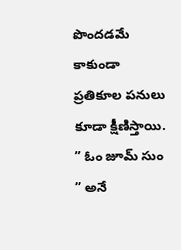పొందడమే కాకుండా ప్రతికూల పనులు కూడా క్షీణిస్తాయి. ” ఓం జూమ్ సుం ” అనే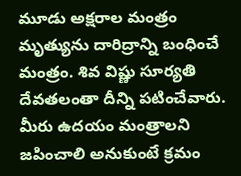మూడు అక్షరాల మంత్రం మృత్యును దారిద్రాన్ని బంధించే మంత్రం. శివ విష్ణు సూర్యతి దేవతలంతా దీన్ని పటించేవారు. మీరు ఉదయం మంత్రాలని జపించాలి అనుకుంటే క్రమం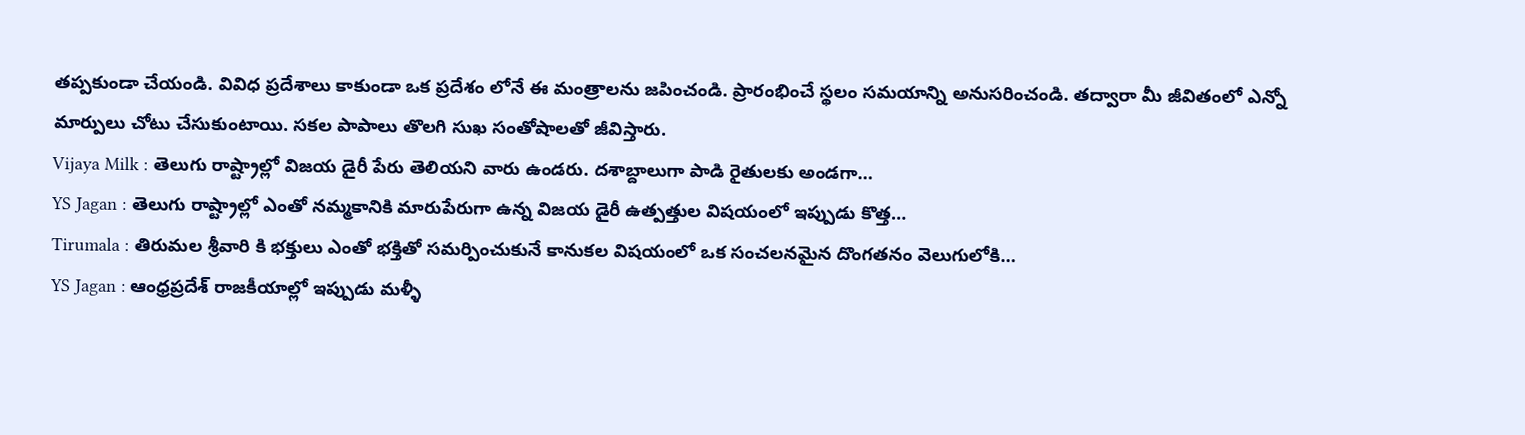తప్పకుండా చేయండి. వివిధ ప్రదేశాలు కాకుండా ఒక ప్రదేశం లోనే ఈ మంత్రాలను జపించండి. ప్రారంభించే స్థలం సమయాన్ని అనుసరించండి. తద్వారా మీ జీవితంలో ఎన్నో మార్పులు చోటు చేసుకుంటాయి. సకల పాపాలు తొలగి సుఖ సంతోషాలతో జీవిస్తారు.
Vijaya Milk : తెలుగు రాష్ట్రాల్లో విజయ డైరీ పేరు తెలియని వారు ఉండరు. దశాబ్దాలుగా పాడి రైతులకు అండగా…
YS Jagan : తెలుగు రాష్ట్రాల్లో ఎంతో నమ్మకానికి మారుపేరుగా ఉన్న విజయ డైరీ ఉత్పత్తుల విషయంలో ఇప్పుడు కొత్త…
Tirumala : తిరుమల శ్రీవారి కి భక్తులు ఎంతో భక్తితో సమర్పించుకునే కానుకల విషయంలో ఒక సంచలనమైన దొంగతనం వెలుగులోకి…
YS Jagan : ఆంధ్రప్రదేశ్ రాజకీయాల్లో ఇప్పుడు మళ్ళీ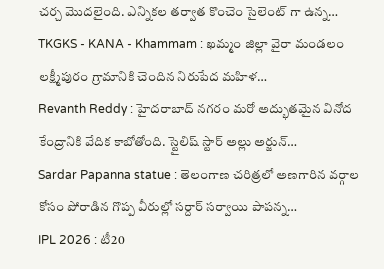చర్చ మొదలైంది. ఎన్నికల తర్వాత కొంచెం సైలెంట్ గా ఉన్న…
TKGKS - KANA - Khammam : ఖమ్మం జిల్లా వైరా మండలం లక్ష్మీపురం గ్రామానికి చెందిన నిరుపేద మహిళ…
Revanth Reddy : హైదరాబాద్ నగరం మరో అద్భుతమైన వినోద కేంద్రానికి వేదిక కాబోతోంది. స్టైలిష్ స్టార్ అల్లు అర్జున్…
Sardar Papanna statue : తెలంగాణ చరిత్రలో అణగారిన వర్గాల కోసం పోరాడిన గొప్ప వీరుల్లో సర్దార్ సర్వాయి పాపన్న…
IPL 2026 : టీ20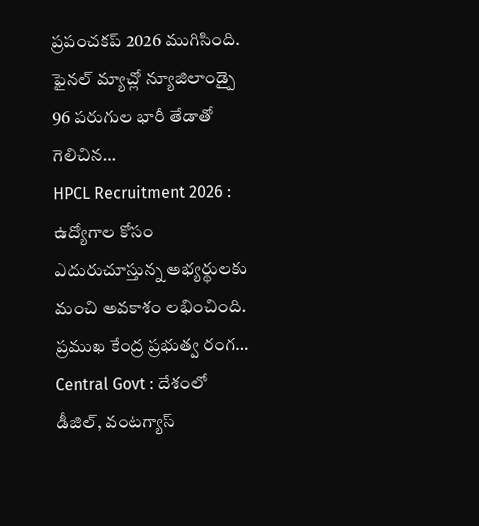ప్రపంచకప్ 2026 ముగిసింది. ఫైనల్ మ్యాచ్లో న్యూజిలాండ్పై 96 పరుగుల భారీ తేడాతో గెలిచిన…
HPCL Recruitment 2026 : ఉద్యోగాల కోసం ఎదురుచూస్తున్న అభ్యర్థులకు మంచి అవకాశం లభించింది. ప్రముఖ కేంద్ర ప్రభుత్వ రంగ…
Central Govt : దేశంలో డీజిల్, వంటగ్యాస్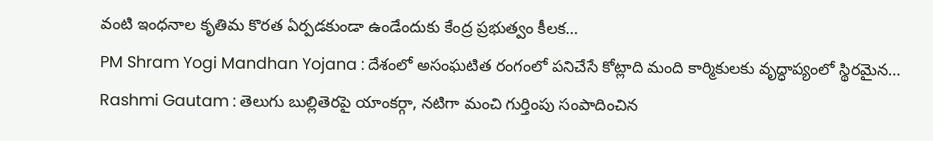వంటి ఇంధనాల కృతిమ కొరత ఏర్పడకుండా ఉండేందుకు కేంద్ర ప్రభుత్వం కీలక…
PM Shram Yogi Mandhan Yojana : దేశంలో అసంఘటిత రంగంలో పనిచేసే కోట్లాది మంది కార్మికులకు వృద్ధాప్యంలో స్థిరమైన…
Rashmi Gautam : తెలుగు బుల్లితెరపై యాంకర్గా, నటిగా మంచి గుర్తింపు సంపాదించిన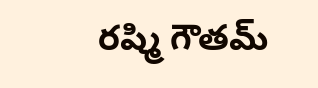రష్మి గౌతమ్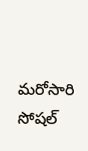మరోసారి సోషల్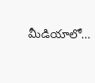మీడియాలో…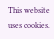This website uses cookies.